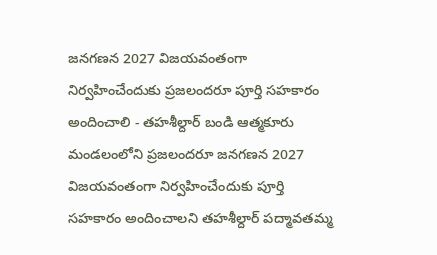జనగణన 2027 విజయవంతంగా నిర్వహించేందుకు ప్రజలందరూ పూర్తి సహకారం అందించాలి - తహశీల్దార్ బండి ఆత్మకూరు మండలంలోని ప్రజలందరూ జనగణన 2027 విజయవంతంగా నిర్వహించేందుకు పూర్తి సహకారం అందించాలని తహశీల్దార్ పద్మావతమ్మ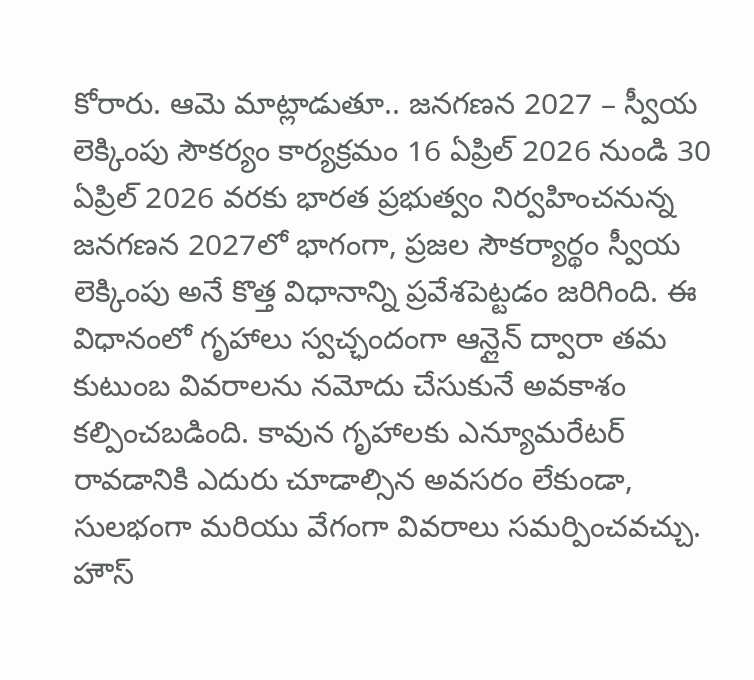కోరారు. ఆమె మాట్లాడుతూ.. జనగణన 2027 – స్వీయ లెక్కింపు సౌకర్యం కార్యక్రమం 16 ఏప్రిల్ 2026 నుండి 30 ఏప్రిల్ 2026 వరకు భారత ప్రభుత్వం నిర్వహించనున్న జనగణన 2027లో భాగంగా, ప్రజల సౌకర్యార్థం స్వీయ లెక్కింపు అనే కొత్త విధానాన్ని ప్రవేశపెట్టడం జరిగింది. ఈ విధానంలో గృహాలు స్వచ్ఛందంగా ఆన్లైన్ ద్వారా తమ కుటుంబ వివరాలను నమోదు చేసుకునే అవకాశం కల్పించబడింది. కావున గృహాలకు ఎన్యూమరేటర్ రావడానికి ఎదురు చూడాల్సిన అవసరం లేకుండా, సులభంగా మరియు వేగంగా వివరాలు సమర్పించవచ్చు. హౌస్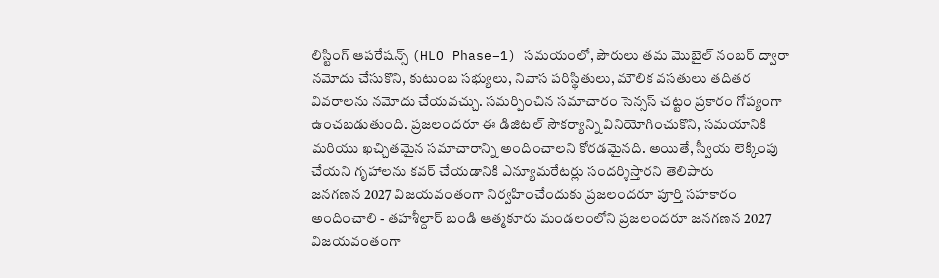లిస్టింగ్ ఆపరేషన్స్ (HLO Phase–1) సమయంలో, పౌరులు తమ మొబైల్ నంబర్ ద్వారా నమోదు చేసుకొని, కుటుంబ సభ్యులు, నివాస పరిస్థితులు, మౌలిక వసతులు తదితర వివరాలను నమోదు చేయవచ్చు. సమర్పించిన సమాచారం సెన్సస్ చట్టం ప్రకారం గోప్యంగా ఉంచబడుతుంది. ప్రజలందరూ ఈ డిజిటల్ సౌకర్యాన్ని వినియోగించుకొని, సమయానికి మరియు ఖచ్చితమైన సమాచారాన్ని అందించాలని కోరడమైనది. అయితే, స్వీయ లెక్కింపు చేయని గృహాలను కవర్ చేయడానికి ఎన్యూమరేటర్లు సందర్శిస్తారని తెలిపారు
జనగణన 2027 విజయవంతంగా నిర్వహించేందుకు ప్రజలందరూ పూర్తి సహకారం అందించాలి - తహశీల్దార్ బండి ఆత్మకూరు మండలంలోని ప్రజలందరూ జనగణన 2027 విజయవంతంగా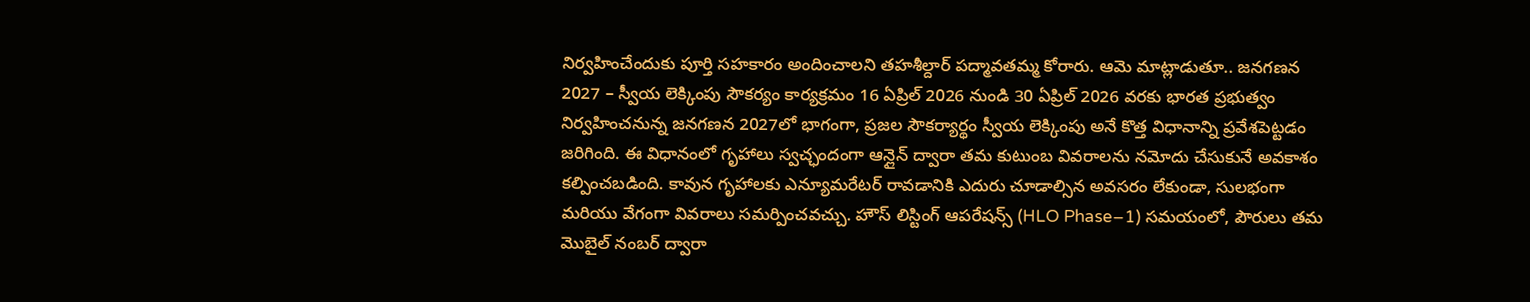నిర్వహించేందుకు పూర్తి సహకారం అందించాలని తహశీల్దార్ పద్మావతమ్మ కోరారు. ఆమె మాట్లాడుతూ.. జనగణన 2027 – స్వీయ లెక్కింపు సౌకర్యం కార్యక్రమం 16 ఏప్రిల్ 2026 నుండి 30 ఏప్రిల్ 2026 వరకు భారత ప్రభుత్వం నిర్వహించనున్న జనగణన 2027లో భాగంగా, ప్రజల సౌకర్యార్థం స్వీయ లెక్కింపు అనే కొత్త విధానాన్ని ప్రవేశపెట్టడం జరిగింది. ఈ విధానంలో గృహాలు స్వచ్ఛందంగా ఆన్లైన్ ద్వారా తమ కుటుంబ వివరాలను నమోదు చేసుకునే అవకాశం కల్పించబడింది. కావున గృహాలకు ఎన్యూమరేటర్ రావడానికి ఎదురు చూడాల్సిన అవసరం లేకుండా, సులభంగా మరియు వేగంగా వివరాలు సమర్పించవచ్చు. హౌస్ లిస్టింగ్ ఆపరేషన్స్ (HLO Phase–1) సమయంలో, పౌరులు తమ మొబైల్ నంబర్ ద్వారా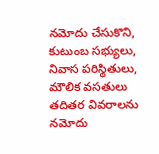నమోదు చేసుకొని, కుటుంబ సభ్యులు, నివాస పరిస్థితులు, మౌలిక వసతులు తదితర వివరాలను నమోదు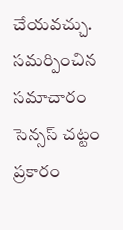చేయవచ్చు. సమర్పించిన సమాచారం సెన్సస్ చట్టం ప్రకారం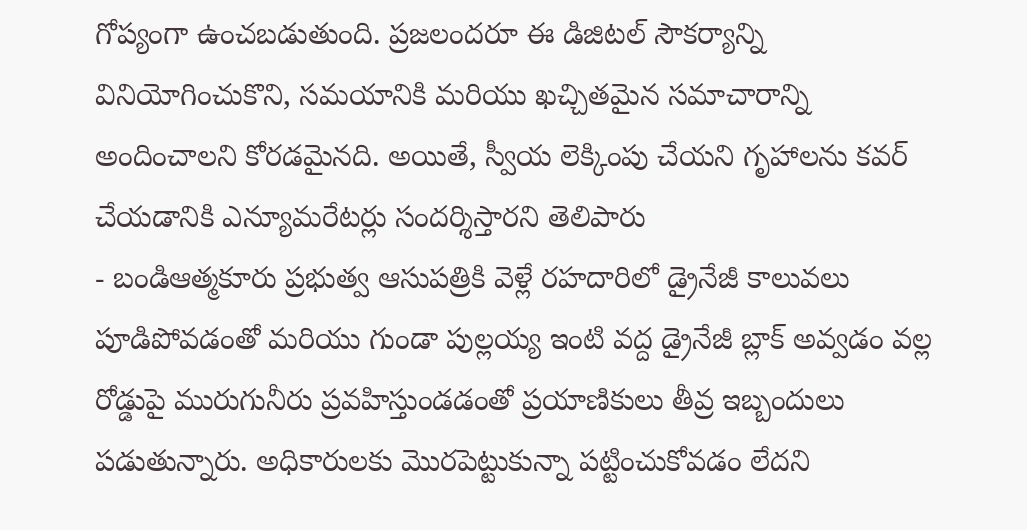గోప్యంగా ఉంచబడుతుంది. ప్రజలందరూ ఈ డిజిటల్ సౌకర్యాన్ని వినియోగించుకొని, సమయానికి మరియు ఖచ్చితమైన సమాచారాన్ని అందించాలని కోరడమైనది. అయితే, స్వీయ లెక్కింపు చేయని గృహాలను కవర్ చేయడానికి ఎన్యూమరేటర్లు సందర్శిస్తారని తెలిపారు
- బండిఆత్మకూరు ప్రభుత్వ ఆసుపత్రికి వెళ్లే రహదారిలో డ్రైనేజీ కాలువలు పూడిపోవడంతో మరియు గుండా పుల్లయ్య ఇంటి వద్ద డ్రైనేజీ బ్లాక్ అవ్వడం వల్ల రోడ్డుపై మురుగునీరు ప్రవహిస్తుండడంతో ప్రయాణికులు తీవ్ర ఇబ్బందులు పడుతున్నారు. అధికారులకు మొరపెట్టుకున్నా పట్టించుకోవడం లేదని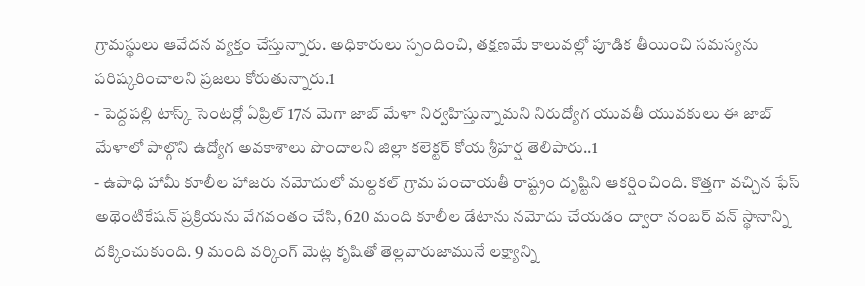గ్రామస్థులు ఆవేదన వ్యక్తం చేస్తున్నారు. అధికారులు స్పందించి, తక్షణమే కాలువల్లో పూడిక తీయించి సమస్యను పరిష్కరించాలని ప్రజలు కోరుతున్నారు.1
- పెద్దపల్లి టాస్క్ సెంటర్లో ఏప్రిల్ 17న మెగా జాబ్ మేళా నిర్వహిస్తున్నామని నిరుద్యోగ యువతీ యువకులు ఈ జాబ్ మేళాలో పాల్గొని ఉద్యోగ అవకాశాలు పొందాలని జిల్లా కలెక్టర్ కోయ శ్రీహర్ష తెలిపారు..1
- ఉపాధి హామీ కూలీల హాజరు నమోదులో మల్దకల్ గ్రామ పంచాయతీ రాష్ట్రం దృష్టిని ఆకర్షించింది. కొత్తగా వచ్చిన ఫేస్ అథెంటికేషన్ ప్రక్రియను వేగవంతం చేసి, 620 మంది కూలీల డేటాను నమోదు చేయడం ద్వారా నంబర్ వన్ స్థానాన్ని దక్కించుకుంది. 9 మంది వర్కింగ్ మెట్ల కృషితో తెల్లవారుజామునే లక్ష్యాన్ని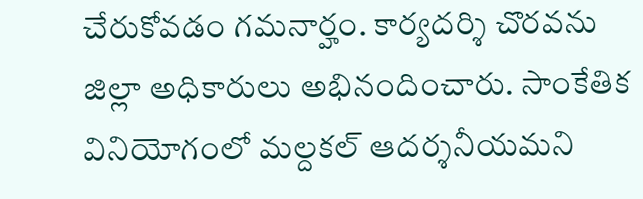చేరుకోవడం గమనార్హం. కార్యదర్శి చొరవను జిల్లా అధికారులు అభినందించారు. సాంకేతిక వినియోగంలో మల్దకల్ ఆదర్శనీయమని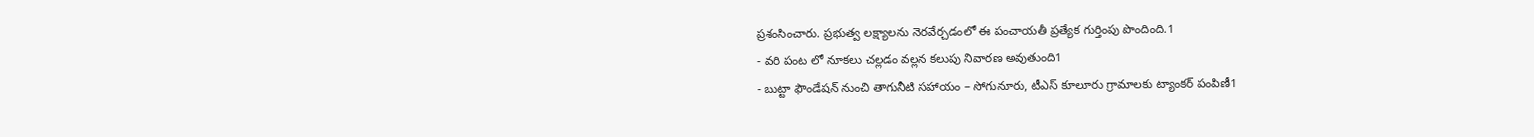ప్రశంసించారు. ప్రభుత్వ లక్ష్యాలను నెరవేర్చడంలో ఈ పంచాయతీ ప్రత్యేక గుర్తింపు పొందింది.1
- వరి పంట లో నూకలు చల్లడం వల్లన కలుపు నివారణ అవుతుంది1
- బుట్టా ఫౌండేషన్ నుంచి తాగునీటి సహాయం – సోగునూరు, టీఎస్ కూలూరు గ్రామాలకు ట్యాంకర్ పంపిణీ1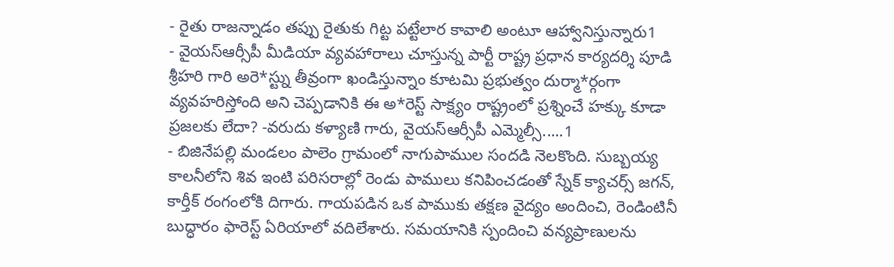- రైతు రాజన్నాడం తప్పు రైతుకు గిట్ట పట్టేలార కావాలి అంటూ ఆహ్వానిస్తున్నారు1
- వైయస్ఆర్సీపీ మీడియా వ్యవహారాలు చూస్తున్న పార్టీ రాష్ట్ర ప్రధాన కార్యదర్శి పూడి శ్రీహరి గారి అరె*స్ట్ను తీవ్రంగా ఖండిస్తున్నాం కూటమి ప్రభుత్వం దుర్మా*ర్గంగా వ్యవహరిస్తోంది అని చెప్పడానికి ఈ అ*రెస్ట్ సాక్ష్యం రాష్ట్రంలో ప్రశ్నించే హక్కు కూడా ప్రజలకు లేదా? -వరుదు కళ్యాణి గారు, వైయస్ఆర్సీపీ ఎమ్మెల్సీ.....1
- బిజినేపల్లి మండలం పాలెం గ్రామంలో నాగుపాముల సందడి నెలకొంది. సుబ్బయ్య కాలనీలోని శివ ఇంటి పరిసరాల్లో రెండు పాములు కనిపించడంతో స్నేక్ క్యాచర్స్ జగన్, కార్తీక్ రంగంలోకి దిగారు. గాయపడిన ఒక పాముకు తక్షణ వైద్యం అందించి, రెండింటినీ బుద్ధారం ఫారెస్ట్ ఏరియాలో వదిలేశారు. సమయానికి స్పందించి వన్యప్రాణులను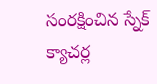సంరక్షించిన స్నేక్ క్యాచర్ల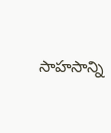సాహసాన్ని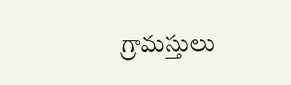గ్రామస్తులు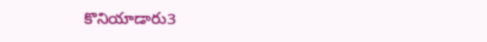కొనియాడారు3